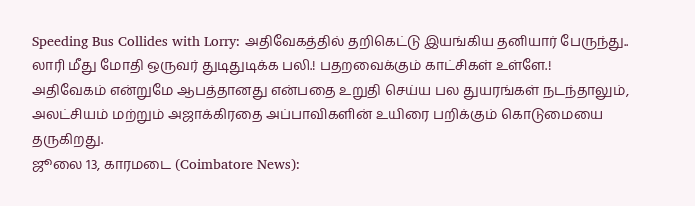Speeding Bus Collides with Lorry: அதிவேகத்தில் தறிகெட்டு இயங்கிய தனியார் பேருந்து.. லாரி மீது மோதி ஒருவர் துடிதுடிக்க பலி.! பதறவைக்கும் காட்சிகள் உள்ளே.!
அதிவேகம் என்றுமே ஆபத்தானது என்பதை உறுதி செய்ய பல துயரங்கள் நடந்தாலும், அலட்சியம் மற்றும் அஜாக்கிரதை அப்பாவிகளின் உயிரை பறிக்கும் கொடுமையை தருகிறது.
ஜூலை 13, காரமடை (Coimbatore News):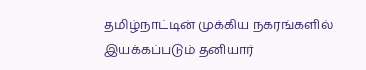தமிழ்நாட்டின் முக்கிய நகரங்களில் இயக்கப்படும் தனியார்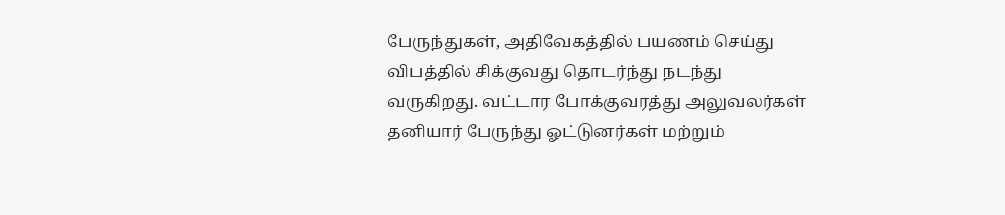பேருந்துகள், அதிவேகத்தில் பயணம் செய்து விபத்தில் சிக்குவது தொடர்ந்து நடந்து வருகிறது. வட்டார போக்குவரத்து அலுவலர்கள் தனியார் பேருந்து ஓட்டுனர்கள் மற்றும்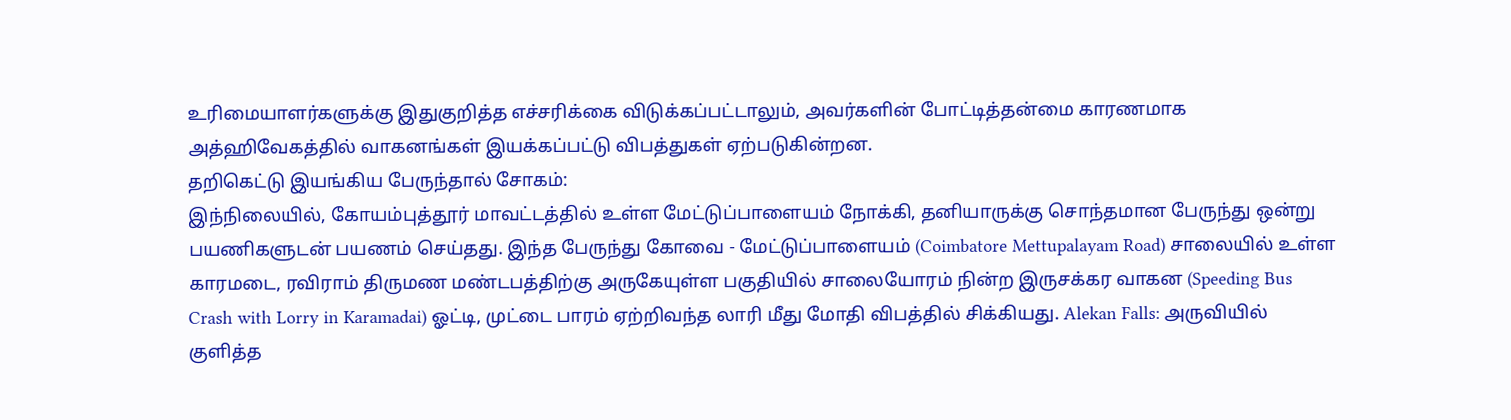உரிமையாளர்களுக்கு இதுகுறித்த எச்சரிக்கை விடுக்கப்பட்டாலும், அவர்களின் போட்டித்தன்மை காரணமாக அத்ஹிவேகத்தில் வாகனங்கள் இயக்கப்பட்டு விபத்துகள் ஏற்படுகின்றன.
தறிகெட்டு இயங்கிய பேருந்தால் சோகம்:
இந்நிலையில், கோயம்புத்தூர் மாவட்டத்தில் உள்ள மேட்டுப்பாளையம் நோக்கி, தனியாருக்கு சொந்தமான பேருந்து ஒன்று பயணிகளுடன் பயணம் செய்தது. இந்த பேருந்து கோவை - மேட்டுப்பாளையம் (Coimbatore Mettupalayam Road) சாலையில் உள்ள காரமடை, ரவிராம் திருமண மண்டபத்திற்கு அருகேயுள்ள பகுதியில் சாலையோரம் நின்ற இருசக்கர வாகன (Speeding Bus Crash with Lorry in Karamadai) ஓட்டி, முட்டை பாரம் ஏற்றிவந்த லாரி மீது மோதி விபத்தில் சிக்கியது. Alekan Falls: அருவியில் குளித்த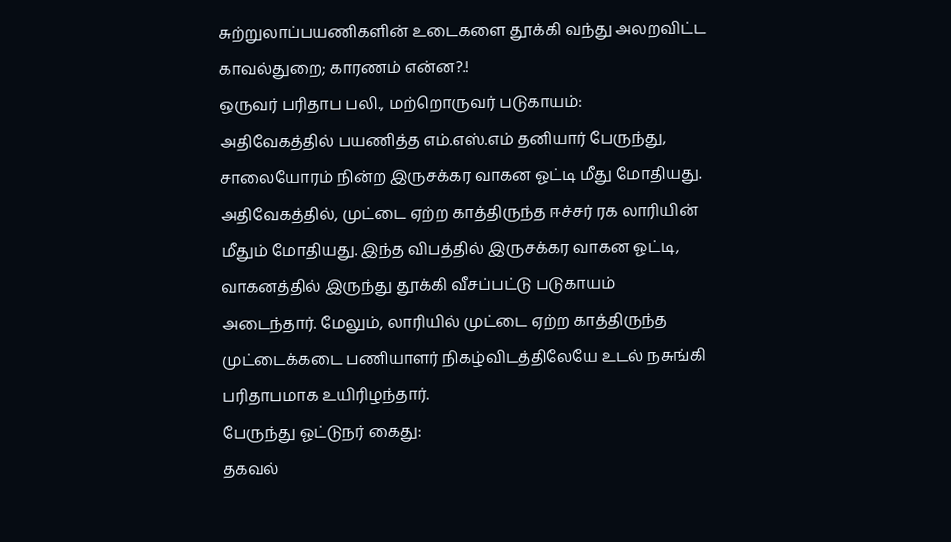சுற்றுலாப்பயணிகளின் உடைகளை தூக்கி வந்து அலறவிட்ட காவல்துறை; காரணம் என்ன?.!
ஒருவர் பரிதாப பலி., மற்றொருவர் படுகாயம்:
அதிவேகத்தில் பயணித்த எம்.எஸ்.எம் தனியார் பேருந்து, சாலையோரம் நின்ற இருசக்கர வாகன ஓட்டி மீது மோதியது. அதிவேகத்தில், முட்டை ஏற்ற காத்திருந்த ஈச்சர் ரக லாரியின் மீதும் மோதியது. இந்த விபத்தில் இருசக்கர வாகன ஓட்டி, வாகனத்தில் இருந்து தூக்கி வீசப்பட்டு படுகாயம் அடைந்தார். மேலும், லாரியில் முட்டை ஏற்ற காத்திருந்த முட்டைக்கடை பணியாளர் நிகழ்விடத்திலேயே உடல் நசுங்கி பரிதாபமாக உயிரிழந்தார்.
பேருந்து ஓட்டுநர் கைது:
தகவல்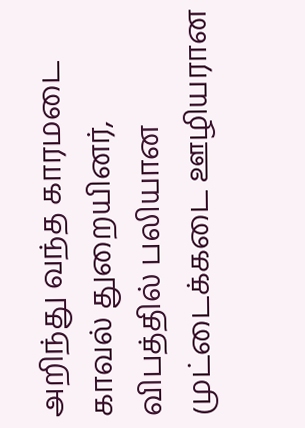அறிந்து வந்த காரமடை காவல் துறையினர், விபத்தில் பலியான முட்டைக்கடை ஊழியரான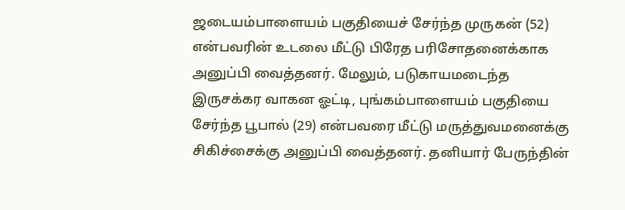ஜடையம்பாளையம் பகுதியைச் சேர்ந்த முருகன் (52) என்பவரின் உடலை மீட்டு பிரேத பரிசோதனைக்காக அனுப்பி வைத்தனர். மேலும், படுகாயமடைந்த இருசக்கர வாகன ஓட்டி, புங்கம்பாளையம் பகுதியை சேர்ந்த பூபால் (29) என்பவரை மீட்டு மருத்துவமனைக்கு சிகிச்சைக்கு அனுப்பி வைத்தனர். தனியார் பேருந்தின்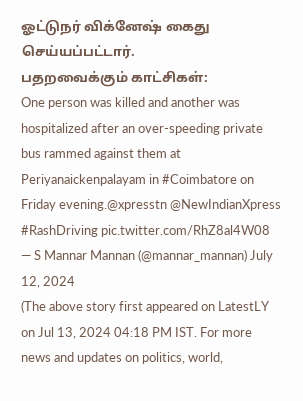ஓட்டுநர் விக்னேஷ் கைது செய்யப்பட்டார்.
பதறவைக்கும் காட்சிகள்:
One person was killed and another was hospitalized after an over-speeding private bus rammed against them at Periyanaickenpalayam in #Coimbatore on Friday evening.@xpresstn @NewIndianXpress #RashDriving pic.twitter.com/RhZ8al4W08
— S Mannar Mannan (@mannar_mannan) July 12, 2024
(The above story first appeared on LatestLY on Jul 13, 2024 04:18 PM IST. For more news and updates on politics, world,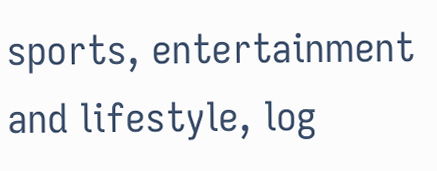sports, entertainment and lifestyle, log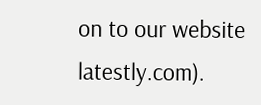on to our website latestly.com).